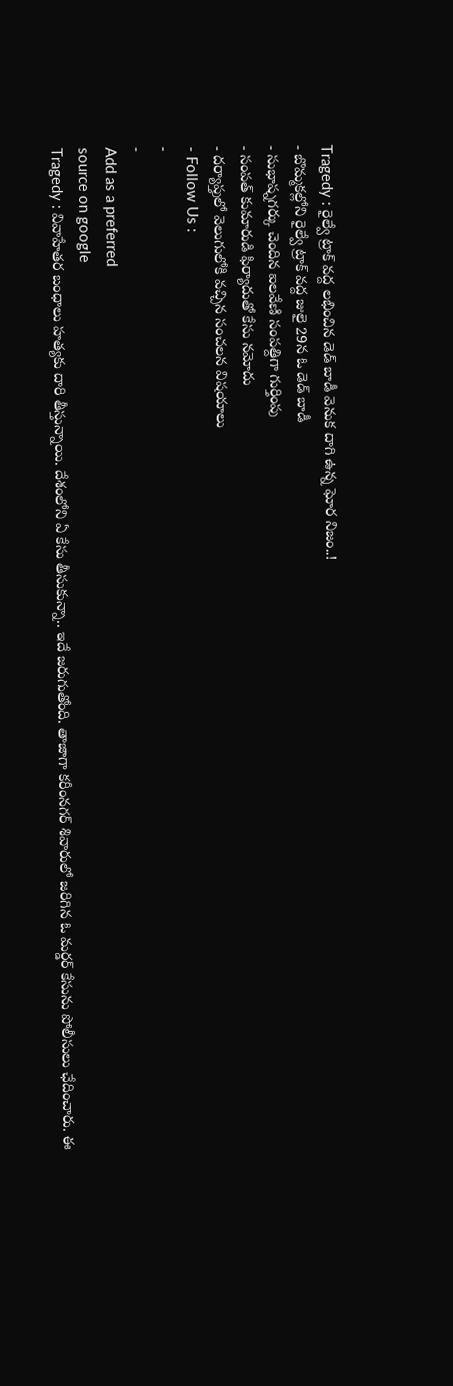Tragedy : రైల్వే ట్రాక్ వద్ద లభించిన డెడ్ బాడీ వెనుక దాగి ఉన్న ఘోర నిజం..!
- బొమ్మకల్లోని రైల్వే ట్రాక్ వద్ద జులై 29న ఓ డెడ్ బాడీ
- సుభాష్నగర్కు చెందిన ఐలవేణి సంపత్దిగా గుర్తింపు
- సంపత్ కుమారుడి ఫిర్యాదుతో కేసు నమోదు
- దర్యాప్తులో వెలుగులోకి వచ్చిన సంచలన విషయాలు
- Follow Us :
-
-
Add as a preferred
source on google
Tragedy : వివాహేతర బంధాలు హత్యకు దారి తీస్తున్నాయి. దేశంలోని ఏ కేసు తీసుకున్నా.. ఇదే జరుగుతోంది. తాజాగా కరీంనగర్ శివారులో జరిగిన ఓ మర్డర్ కేసును పోలీసులు ఛేదించారు. ఈ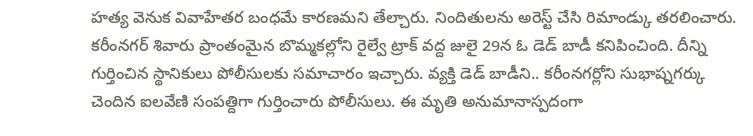హత్య వెనుక వివాహేతర బంధమే కారణమని తేల్చారు. నిందితులను అరెస్ట్ చేసి రిమాండ్కు తరలించారు. కరీంనగర్ శివారు ప్రాంతంమైన బొమ్మకల్లోని రైల్వే ట్రాక్ వద్ద జులై 29న ఓ డెడ్ బాడీ కనిపించింది. దీన్ని గుర్తించిన స్థానికులు పోలీసులకు సమాచారం ఇచ్చారు. వ్యక్తి డెడ్ బాడీని.. కరీంనగర్లోని సుభాష్నగర్కు చెందిన ఐలవేణి సంపత్దిగా గుర్తించారు పోలీసులు. ఈ మృతి అనుమానాస్పదంగా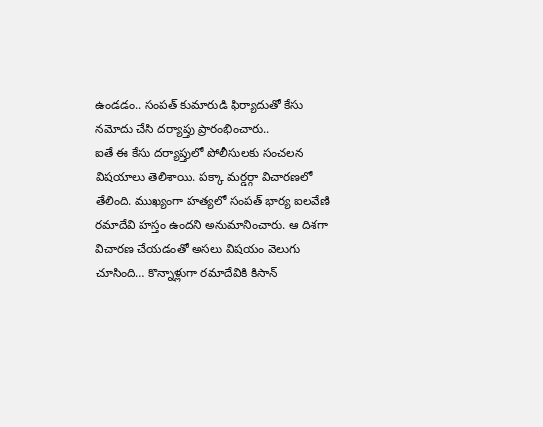ఉండడం.. సంపత్ కుమారుడి ఫిర్యాదుతో కేసు నమోదు చేసి దర్యాప్తు ప్రారంభించారు..
ఐతే ఈ కేసు దర్యాప్తులో పోలీసులకు సంచలన విషయాలు తెలిశాయి. పక్కా మర్డర్గా విచారణలో తేలింది. ముఖ్యంగా హత్యలో సంపత్ భార్య ఐలవేణి రమాదేవి హస్తం ఉందని అనుమానించారు. ఆ దిశగా విచారణ చేయడంతో అసలు విషయం వెలుగు చూసింది… కొన్నాళ్లుగా రమాదేవికి కిసాన్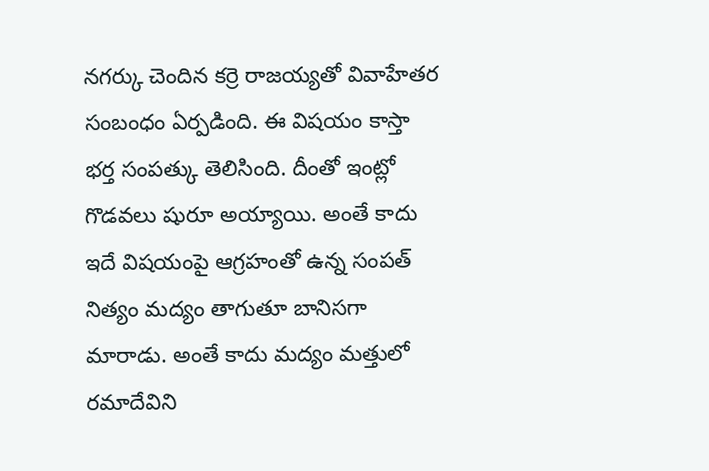నగర్కు చెందిన కర్రె రాజయ్యతో వివాహేతర సంబంధం ఏర్పడింది. ఈ విషయం కాస్తా భర్త సంపత్కు తెలిసింది. దీంతో ఇంట్లో గొడవలు షురూ అయ్యాయి. అంతే కాదు ఇదే విషయంపై ఆగ్రహంతో ఉన్న సంపత్ నిత్యం మద్యం తాగుతూ బానిసగా మారాడు. అంతే కాదు మద్యం మత్తులో రమాదేవిని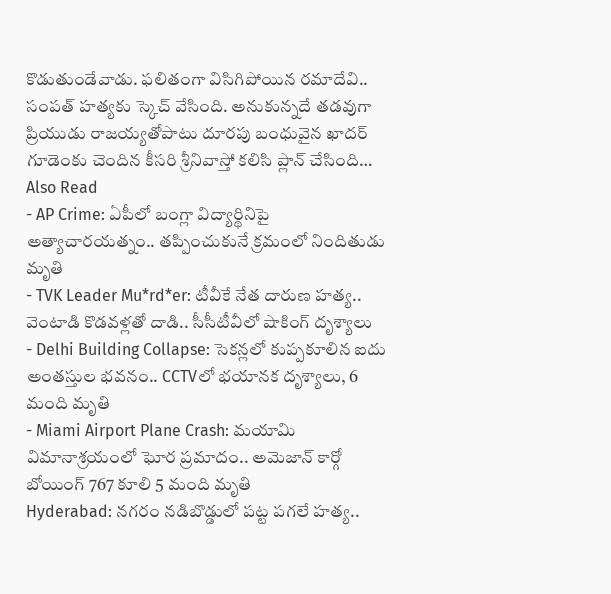కొడుతుండేవాడు. ఫలితంగా విసిగిపోయిన రమాదేవి.. సంపత్ హత్యకు స్కెచ్ వేసింది. అనుకున్నదే తడవుగా ప్రియుడు రాజయ్యతోపాటు దూరపు బంధువైన ఖాదర్ గూడెంకు చెందిన కీసరి శ్రీనివాస్తో కలిసి ప్లాన్ చేసింది…
Also Read
- AP Crime: ఏపీలో బంగ్లా విద్యార్థినిపై అత్యాచారయత్నం.. తప్పించుకునే క్రమంలో నిందితుడు మృతి
- TVK Leader Mu*rd*er: టీవీకే నేత దారుణ హత్య.. వెంటాడి కొడవళ్లతో దాడి.. సీసీటీవీలో షాకింగ్ దృశ్యాలు
- Delhi Building Collapse: సెకన్లలో కుప్పకూలిన ఐదు అంతస్తుల భవనం.. CCTVలో భయానక దృశ్యాలు, 6 మంది మృతి
- Miami Airport Plane Crash: మయామి విమానాశ్రయంలో ఘోర ప్రమాదం.. అమెజాన్ కార్గో బోయింగ్ 767 కూలి 5 మంది మృతి
Hyderabad: నగరం నడిబొడ్డులో పట్ట పగలే హత్య..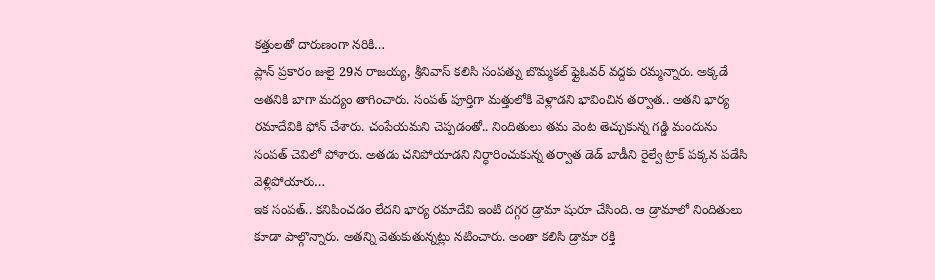కత్తులతో దారుణంగా నరికి…
ప్లాన్ ప్రకారం జులై 29న రాజయ్య, శ్రీనివాస్ కలిసి సంపత్ను బొమ్మకల్ ఫ్లైఓవర్ వద్దకు రమ్మన్నారు. అక్కడే అతనికి బాగా మద్యం తాగించారు. సంపత్ పూర్తిగా మత్తులోకి వెళ్లాడని భావించిన తర్వాత.. అతని భార్య రమాదేవికి ఫోన్ చేశారు. చంపేయమని చెప్పడంతో.. నిందితులు తమ వెంట తెచ్చుకున్న గడ్డి మందును సంపత్ చెవిలో పోశారు. అతడు చనిపోయాడని నిర్ధారించుకున్న తర్వాత డెడ్ బాడీని రైల్వే ట్రాక్ పక్కన పడేసి వెళ్లిపోయారు…
ఇక సంపత్.. కనిపించడం లేదని భార్య రమాదేవి ఇంటి దగ్గర డ్రామా షురూ చేసింది. ఆ డ్రామాలో నిందితులు కూడా పాల్గొన్నారు. అతన్ని వెతుకుతున్నట్లు నటించారు. అంతా కలిసి డ్రామా రక్తి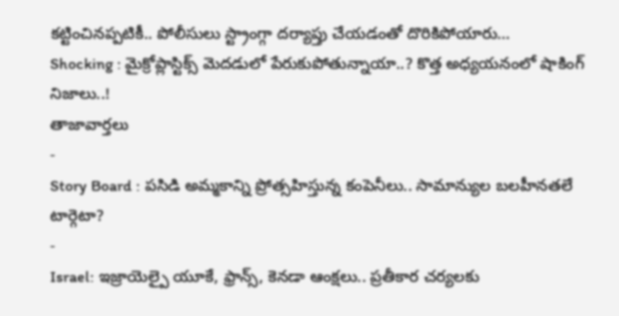కట్టించినప్పటికీ.. పోలీసులు స్ట్రాంగ్గా దర్యాప్తు చేయడంతో దొరికిపోయారు…
Shocking : మైక్రోప్లాస్టిక్స్ మెదడులో పేరుకుపోతున్నాయా..? కొత్త అధ్యయనంలో షాకింగ్ నిజాలు..!
తాజావార్తలు
-
Story Board : పసిడి అమ్మకాన్ని ప్రోత్సహిస్తున్న కంపెనీలు.. సామాన్యుల బలహీనతలే టార్గెటా?
-
Israel: ఇజ్రాయెల్పై యూకే, ఫ్రాన్స్, కెనడా ఆంక్షలు.. ప్రతీకార చర్యలకు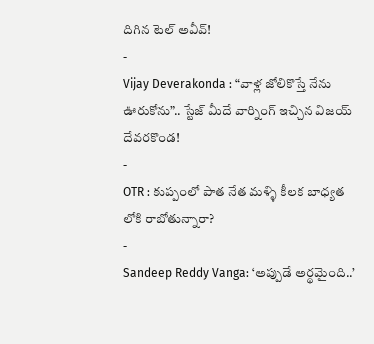దిగిన టెల్ అవీవ్!
-
Vijay Deverakonda : “వాళ్ల జోలికొస్తే నేను ఊరుకోను”.. స్టేజ్ మీదే వార్నింగ్ ఇచ్చిన విజయ్ దేవరకొండ!
-
OTR : కుప్పంలో పాత నేత మళ్ళి కీలక బాధ్యత లోకి రాబోతున్నారా?
-
Sandeep Reddy Vanga: ‘అప్పుడే అర్థమైంది..’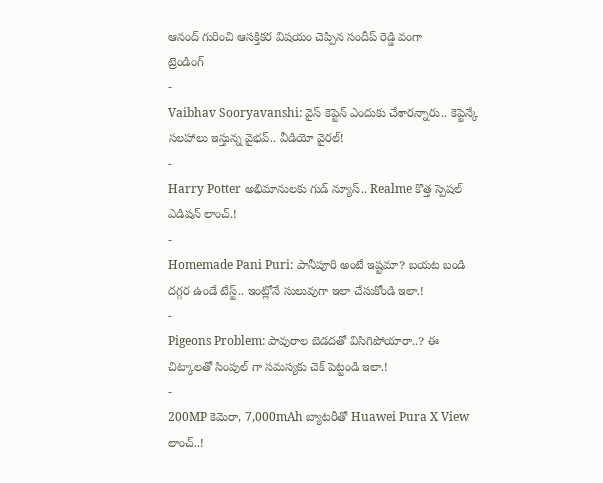ఆనంద్ గురించి ఆసక్తికర విషయం చెప్పిన సందీప్ రెడ్డి వంగా
ట్రెండింగ్
-
Vaibhav Sooryavanshi: వైస్ కెప్టెన్ ఎందుకు చేశారన్నారు.. కెప్టెన్కే సలహాలు ఇస్తున్న వైభవ్.. వీడియో వైరల్!
-
Harry Potter అభిమానులకు గుడ్ న్యూస్.. Realme కొత్త స్పెషల్ ఎడిషన్ లాంచ్.!
-
Homemade Pani Puri: పానీపూరి అంటే ఇష్టమా? బయట బండి దగ్గర ఉండే టేస్ట్.. ఇంట్లోనే సులువుగా ఇలా చేసుకోండి ఇలా.!
-
Pigeons Problem: పావురాల బెడదతో విసిగిపోయారా..? ఈ చిట్కాలతో సింపుల్ గా సమస్యకు చెక్ పెట్టండి ఇలా.!
-
200MP కెమెరా, 7,000mAh బ్యాటరీతో Huawei Pura X View లాంచ్..!